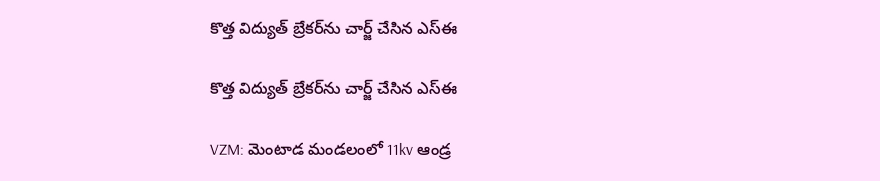కొత్త విద్యుత్ బ్రేకర్‌ను చార్జ్ చేసిన ఎస్ఈ

కొత్త విద్యుత్ బ్రేకర్‌ను చార్జ్ చేసిన ఎస్ఈ

VZM: మెంటాడ మండలంలో 11kv ఆండ్ర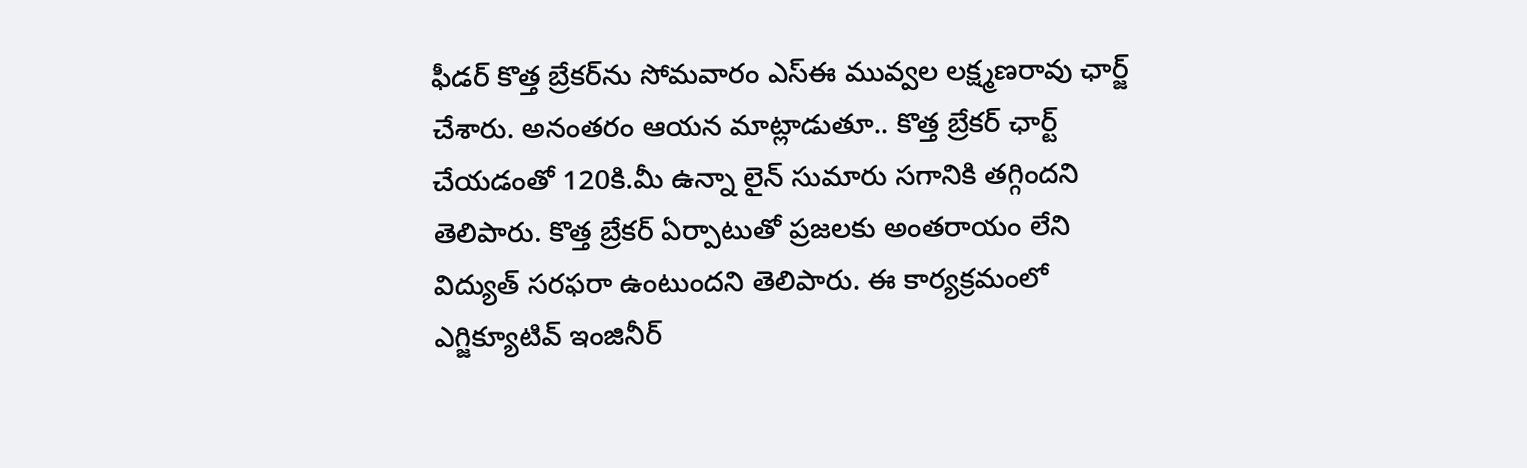ఫీడర్‌ కొత్త బ్రేకర్‌ను సోమవారం ఎస్ఈ మువ్వల లక్ష్మణరావు ఛార్జ్‌ చేశారు. అనంతరం ఆయన మాట్లాడుతూ.. కొత్త బ్రేకర్‌ ఛార్ట్‌ చేయడంతో 120కి.మీ ఉన్నా లైన్‌ సుమారు సగానికి తగ్గిందని తెలిపారు. కొత్త బ్రేకర్‌ ఏర్పాటుతో ప్రజలకు అంతరాయం లేని విద్యుత్‌ సరఫరా ఉంటుందని తెలిపారు. ఈ కార్యక్రమంలో ఎగ్జిక్యూటివ్‌ ఇంజినీర్‌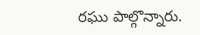రఘు పాల్గొన్నారు.